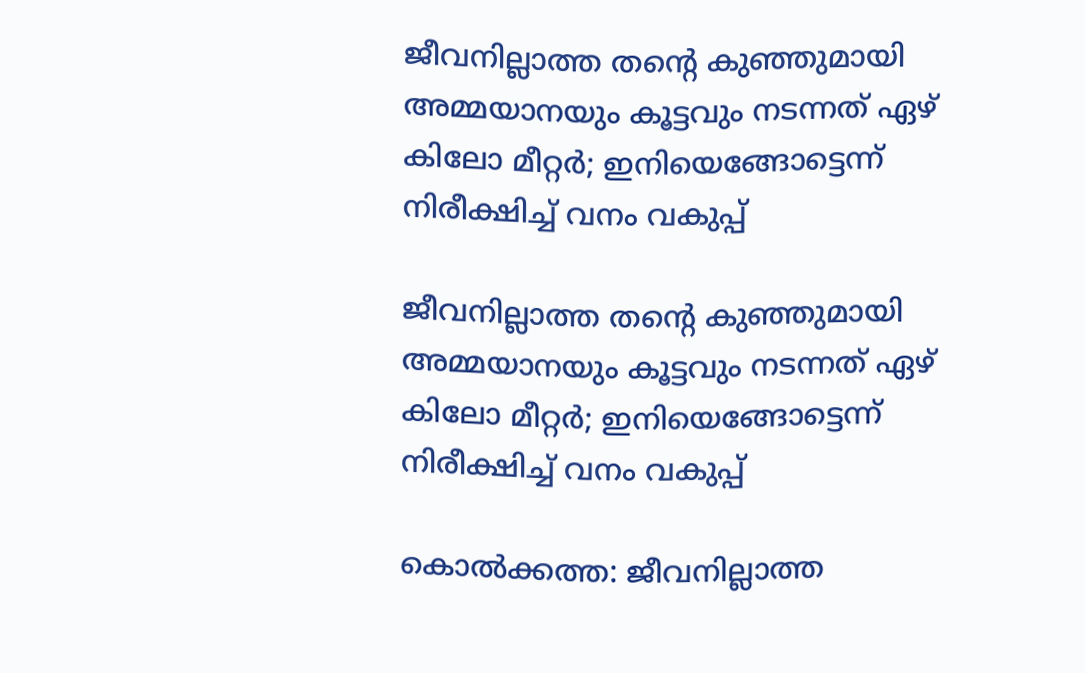ജീവനില്ലാത്ത തന്റെ കുഞ്ഞുമായി അമ്മയാനയും കൂട്ടവും നടന്നത് ഏഴ് കിലോ മീറ്റര്‍; ഇനിയെങ്ങോട്ടെന്ന് നിരീക്ഷിച്ച് വനം വകുപ്പ്

ജീവനില്ലാത്ത തന്റെ കുഞ്ഞുമായി അമ്മയാനയും കൂട്ടവും നടന്നത് ഏഴ് കിലോ മീറ്റര്‍; ഇനിയെങ്ങോട്ടെന്ന് നിരീക്ഷിച്ച് വനം വകുപ്പ്

കൊല്‍ക്കത്ത: ജീവനില്ലാത്ത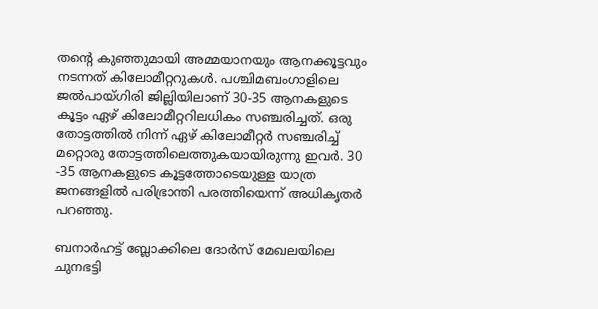തന്റെ കുഞ്ഞുമായി അമ്മയാനയും ആനക്കൂട്ടവും നടന്നത് കിലോമീറ്ററുകള്‍. പശ്ചിമബംഗാളിലെ ജല്‍പായ്ഗിരി ജില്ലിയിലാണ് 30-35 ആനകളുടെ കൂട്ടം ഏഴ് കിലോമീറ്ററിലധികം സഞ്ചരിച്ചത്. ഒരു തോട്ടത്തില്‍ നിന്ന് ഏഴ് കിലോമീറ്റര്‍ സഞ്ചരിച്ച് മറ്റൊരു തോട്ടത്തിലെത്തുകയായിരുന്നു ഇവര്‍. 30 -35 ആനകളുടെ കൂട്ടത്തോടെയുള്ള യാത്ര ജനങ്ങളില്‍ പരിഭ്രാന്തി പരത്തിയെന്ന് അധികൃതര്‍ പറഞ്ഞു.

ബനാര്‍ഹട്ട് ബ്ലോക്കിലെ ദോര്‍സ് മേഖലയിലെ ചുനഭട്ടി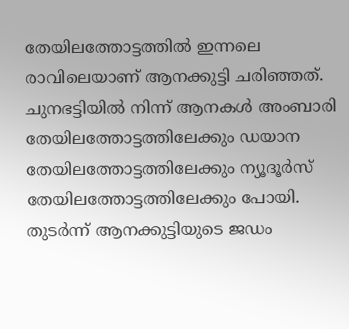തേയിലത്തോട്ടത്തില്‍ ഇന്നലെ രാവിലെയാണ് ആനക്കുട്ടി ചരിഞ്ഞത്. ചുനഭട്ടിയില്‍ നിന്ന് ആനകള്‍ അംബാരി തേയിലത്തോട്ടത്തിലേക്കും ഡയാന തേയിലത്തോട്ടത്തിലേക്കും ന്യൂദൂര്‍സ് തേയിലത്തോട്ടത്തിലേക്കും പോയി. തുടര്‍ന്ന് ആനക്കുട്ടിയുടെ ജഡം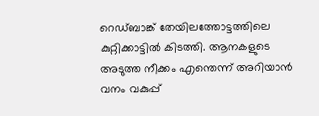റെഡ്ബാങ്ക് തേയിലത്തോട്ടത്തിലെ കുറ്റിക്കാട്ടില്‍ കിടത്തി. ആനകളുടെ അടുത്ത നീക്കം എന്തെന്ന് അറിയാന്‍ വനം വകുപ്പ്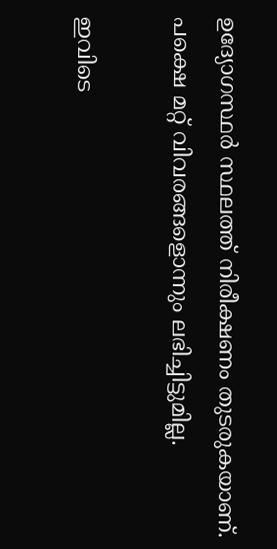ഉദ്യോഗസ്ഥര്‍ സ്ഥലത്ത് നിരീക്ഷണം തുടരുകയാണ്. പക്ഷെ മറ്റ് വിവരങ്ങളൊന്നും ലഭിച്ചിട്ടുമില്ല.

ഇവിടെ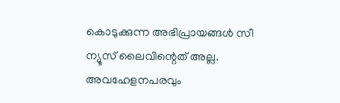കൊടുക്കുന്ന അഭിപ്രായങ്ങള്‍ സീ ന്യൂസ് ലൈവിന്റെത് അല്ല. അവഹേളനപരവും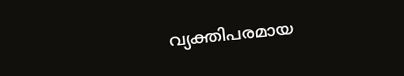വ്യക്തിപരമായ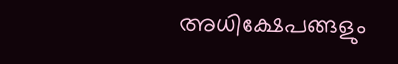അധിക്ഷേപങ്ങളും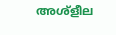അശ്‌ളീല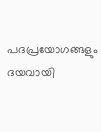പദപ്രയോഗങ്ങളും ദയവായി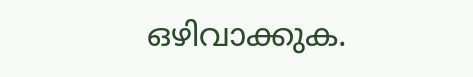ഒഴിവാക്കുക.